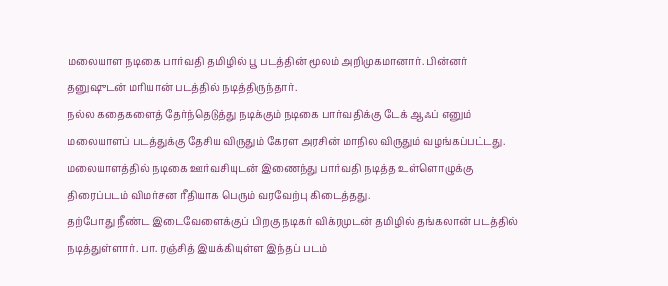மலையாள நடிகை பார்வதி தமிழில் பூ படத்தின் மூலம் அறிமுகமானார். பின்னர் தனுஷுடன் மரியான் படத்தில் நடித்திருந்தார்.
நல்ல கதைகளைத் தேர்ந்தெடுத்து நடிக்கும் நடிகை பார்வதிக்கு டேக் ஆஃப் எனும் மலையாளப் படத்துக்கு தேசிய விருதும் கேரள அரசின் மாநில விருதும் வழங்கப்பட்டது.
மலையாளத்தில் நடிகை ஊர்வசியுடன் இணைந்து பார்வதி நடித்த உள்ளொழுக்கு திரைப்படம் விமர்சன ரீதியாக பெரும் வரவேற்பு கிடைத்தது.
தற்போது நீண்ட இடைவேளைக்குப் பிறகு நடிகர் விக்ரமுடன் தமிழில் தங்கலான் படத்தில் நடித்துள்ளார். பா. ரஞ்சித் இயக்கியுள்ள இந்தப் படம்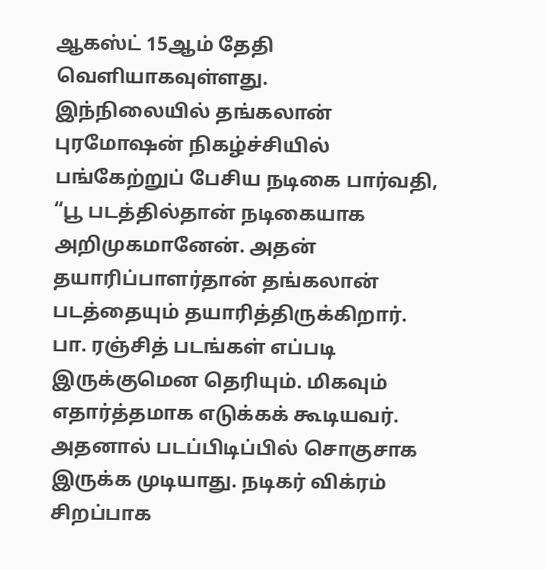ஆகஸ்ட் 15ஆம் தேதி வெளியாகவுள்ளது.
இந்நிலையில் தங்கலான் புரமோஷன் நிகழ்ச்சியில் பங்கேற்றுப் பேசிய நடிகை பார்வதி, “பூ படத்தில்தான் நடிகையாக அறிமுகமானேன். அதன் தயாரிப்பாளர்தான் தங்கலான் படத்தையும் தயாரித்திருக்கிறார்.
பா. ரஞ்சித் படங்கள் எப்படி இருக்குமென தெரியும். மிகவும் எதார்த்தமாக எடுக்கக் கூடியவர். அதனால் படப்பிடிப்பில் சொகுசாக இருக்க முடியாது. நடிகர் விக்ரம் சிறப்பாக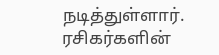நடித்துள்ளார். ரசிகர்களின்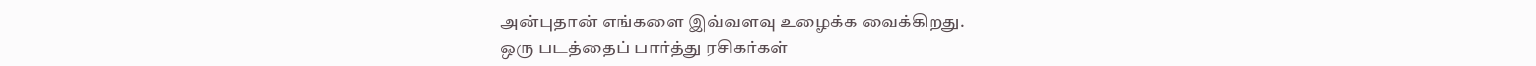அன்புதான் எங்களை இவ்வளவு உழைக்க வைக்கிறது.
ஒரு படத்தைப் பார்த்து ரசிகர்கள்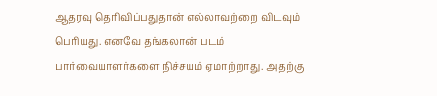ஆதரவு தெரிவிப்பதுதான் எல்லாவற்றை விடவும் பெரியது. எனவே தங்கலான் படம் பார்வையாளர்களை நிச்சயம் ஏமாற்றாது. அதற்கு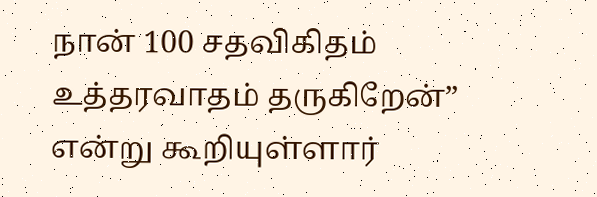நான் 100 சதவிகிதம் உத்தரவாதம் தருகிறேன்” என்று கூறியுள்ளார்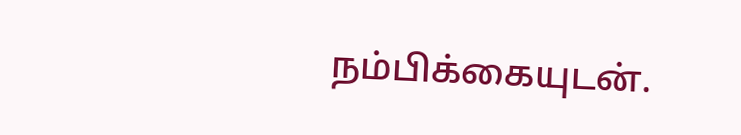நம்பிக்கையுடன்.